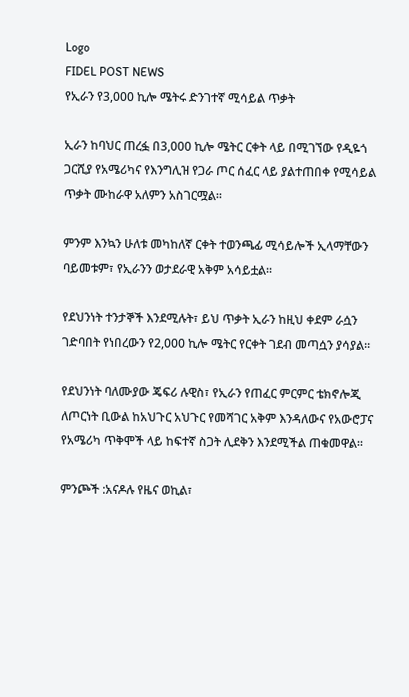Logo
FIDEL POST NEWS
የኢራን የ3,000 ኪሎ ሜትሩ ድንገተኛ ሚሳይል ጥቃት

ኢራን ከባህር ጠረፏ በ3,000 ኪሎ ሜትር ርቀት ላይ በሚገኘው የዲዬጎ ጋርሺያ የአሜሪካና የእንግሊዝ የጋራ ጦር ሰፈር ላይ ያልተጠበቀ የሚሳይል ጥቃት ሙከራዋ አለምን አስገርሟል።

ምንም እንኳን ሁለቱ መካከለኛ ርቀት ተወንጫፊ ሚሳይሎች ኢላማቸውን ባይመቱም፣ የኢራንን ወታደራዊ አቅም አሳይቷል።

የደህንነት ተንታኞች እንደሚሉት፣ ይህ ጥቃት ኢራን ከዚህ ቀደም ራሷን ገድባበት የነበረውን የ2,000 ኪሎ ሜትር የርቀት ገደብ መጣሷን ያሳያል።

የደህንነት ባለሙያው ጄፍሪ ሉዊስ፣ የኢራን የጠፈር ምርምር ቴክኖሎጂ ለጦርነት ቢውል ከአህጉር አህጉር የመሻገር አቅም እንዳለውና የአውሮፓና የአሜሪካ ጥቅሞች ላይ ከፍተኛ ስጋት ሊደቅን እንደሚችል ጠቁመዋል።

ምንጮች :አናዶሉ የዜና ወኪል፣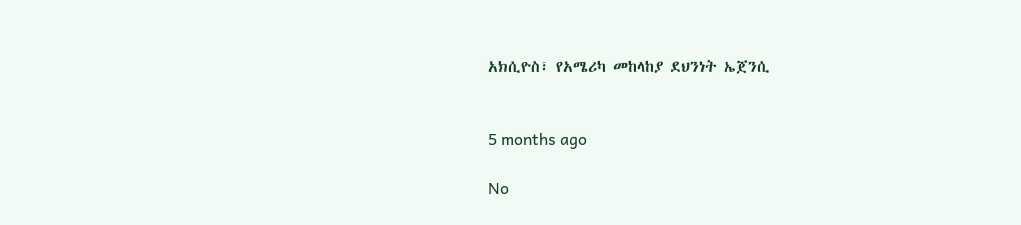አክሲዮስ፣ የአሜሪካ መከላከያ ደህንነት ኤጀንሲ


5 months ago

No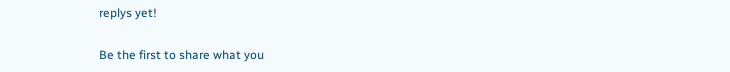replys yet!

Be the first to share what you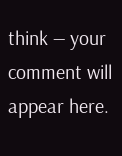think — your comment will appear here.